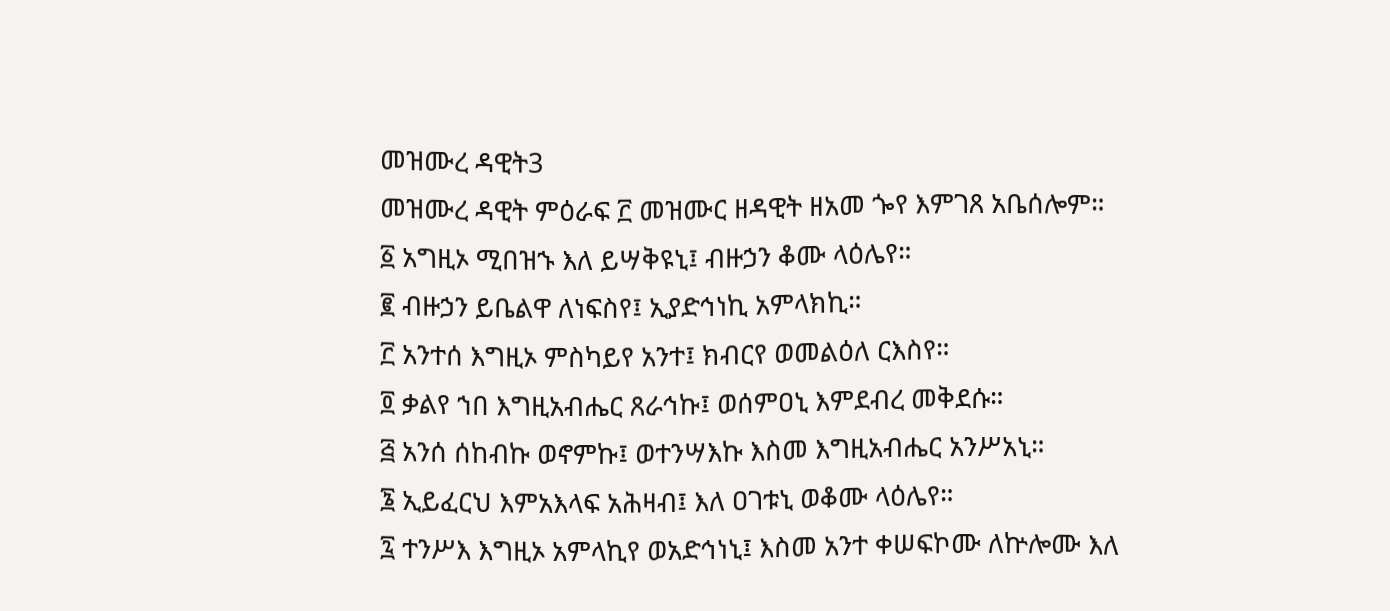መዝሙረ ዳዊት3
መዝሙረ ዳዊት ምዕራፍ ፫ መዝሙር ዘዳዊት ዘአመ ጐየ እምገጸ አቤሰሎም።
፩ አግዚኦ ሚበዝኁ እለ ይሣቅዩኒ፤ ብዙኃን ቆሙ ላዕሌየ።
፪ ብዙኃን ይቤልዋ ለነፍስየ፤ ኢያድኅነኪ አምላክኪ።
፫ አንተሰ እግዚኦ ምስካይየ አንተ፤ ክብርየ ወመልዕለ ርእስየ።
፬ ቃልየ ኀበ እግዚአብሔር ጸራኅኩ፤ ወሰምዐኒ እምደብረ መቅደሱ።
፭ አንሰ ሰከብኩ ወኖምኩ፤ ወተንሣእኩ እስመ እግዚአብሔር አንሥአኒ።
፮ ኢይፈርህ እምአእላፍ አሕዛብ፤ እለ ዐገቱኒ ወቆሙ ላዕሌየ።
፯ ተንሥእ እግዚኦ አምላኪየ ወአድኅነኒ፤ እስመ አንተ ቀሠፍኮሙ ለኵሎሙ እለ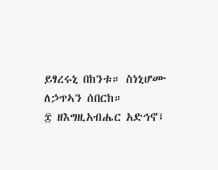ይፃረሩኒ በከንቱ። ስነኒሆሙ ለኃጥኣን ሰበርከ።
፰ ዘእግዚአብሔር አድኅኖ፤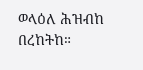ወላዕለ ሕዝብከ በረከትከ።